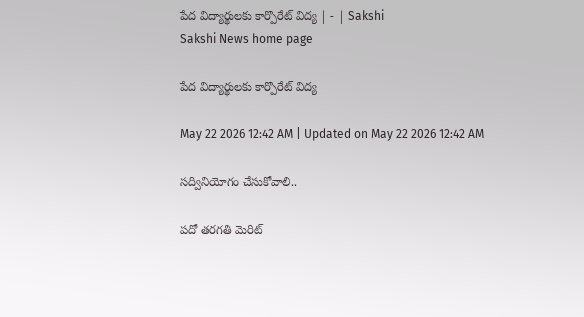పేద విద్యార్థులకు కార్పొరేట్‌ విద్య | - | Sakshi
Sakshi News home page

పేద విద్యార్థులకు కార్పొరేట్‌ విద్య

May 22 2026 12:42 AM | Updated on May 22 2026 12:42 AM

సద్వినియోగం చేసుకోవాలి..

పదో తరగతి మెరిట్‌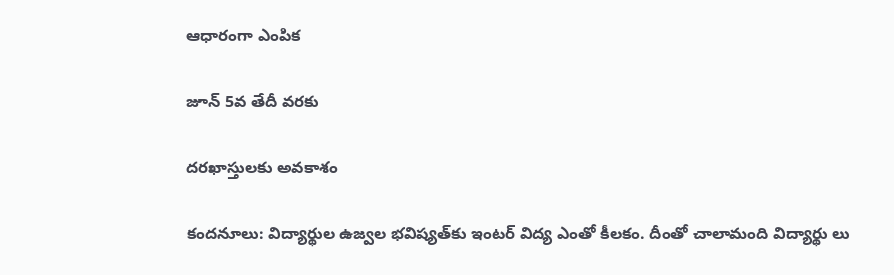ఆధారంగా ఎంపిక

జూన్‌ 5వ తేదీ వరకు

దరఖాస్తులకు అవకాశం

కందనూలు: విద్యార్థుల ఉజ్వల భవిష్యత్‌కు ఇంటర్‌ విద్య ఎంతో కీలకం. దీంతో చాలామంది విద్యార్థు లు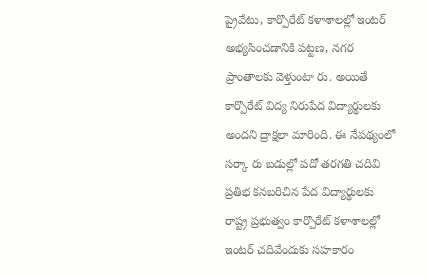ప్రైవేటు, కార్పొరేట్‌ కళాశాలల్లో ఇంటర్‌ అభ్యసించడానికి పట్టణ, నగర ప్రాంతాలకు వెళ్తుంటా రు. అయితే కార్పొరేట్‌ విద్య నిరుపేద విద్యార్థులకు అందని ద్రాక్షలా మారింది. ఈ నేపథ్యంలో సర్కా రు బడుల్లో పదో తరగతి చదివి ప్రతిభ కనబరిచిన పేద విద్యార్థులకు రాష్ట్ర ప్రభుత్వం కార్పొరేట్‌ కళాశాలల్లో ఇంటర్‌ చదివేందుకు సహకారం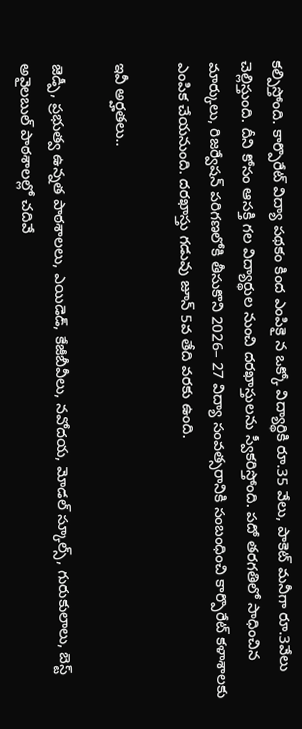కల్పిస్తోంది. కార్పొరేట్‌ విద్యా పథకం కింద ఎంపికై న ఒక్కో విద్యార్థికి రూ.35 వేలు, పాకెట్‌ మనీగా రూ.3వేలు చెల్లిస్తుంది. దీని కోసం ఆసక్తి గల విద్యార్థుల నుంచి దరఖాస్తులను స్వీకరిస్తోంది. పదో తరగతిలో సాధించిన మార్కులు, రిజర్వేషన్‌ పరిగణలోకి తీసుకొని 2026– 27 విద్యా సంవత్సరానికి సంబంధించి కార్పొరేట్‌ కళాశాలకు ఎంపిక చేయనుంది. దరఖాస్తు గడువు జూన్‌ 5వ తేది వరకు ఉంది.

ఇవీ అర్హతలు..

జెడ్పీ, ప్రభుత్వ ఉన్నత పాఠశాలలు, ఎయిడెడ్‌, కేజీబీవీలు, నవోదయ, మోడల్‌ స్కూల్స్‌, గురుకులాలు, బెస్ట్‌ అవైలబుల్‌ పాఠశాలల్లో చదివే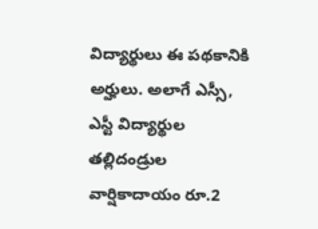విద్యార్థులు ఈ పథకానికి అర్హులు. అలాగే ఎస్సీ, ఎస్టీ విద్యార్థుల తల్లిదండ్రుల వార్షికాదాయం రూ.2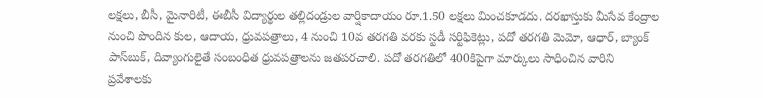లక్షలు, బీసీ, మైనారిటీ, ఈబీసీ విద్యార్థుల తల్లిదండ్రుల వార్షికాదాయం రూ.1.50 లక్షలు మించకూడదు. దరఖాస్తుకు మీసేవ కేంద్రాల నుంచి పొందిన కుల, ఆదాయ, ధ్రువపత్రాలు, 4 నుంచి 10వ తరగతి వరకు స్టడీ సర్టిఫికెట్లు, పదో తరగతి మెమో, ఆధార్‌, బ్యాంక్‌ పాస్‌బుక్‌, దివ్యాంగులైతే సంబంధిత ధ్రువపత్రాలను జతపరచాలి. పదో తరగతిలో 400కిపైగా మార్కులు సాధించిన వారిని ప్రవేశాలకు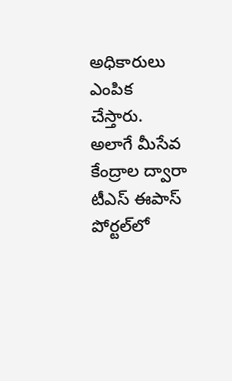అధికారులు ఎంపిక చేస్తారు. అలాగే మీసేవ కేంద్రాల ద్వారా టీఎస్‌ ఈపాస్‌ పోర్టల్‌లో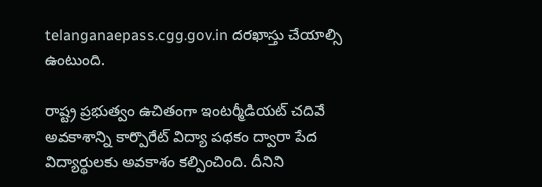telanganaepass.cgg.gov.in దరఖాస్తు చేయాల్సి ఉంటుంది.

రాష్ట్ర ప్రభుత్వం ఉచితంగా ఇంటర్మీడియట్‌ చదివే అవకాశాన్ని కార్పొరేట్‌ విద్యా పథకం ద్వారా పేద విద్యార్థులకు అవకాశం కల్పించింది. దీనిని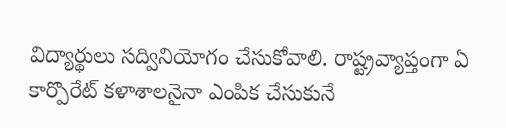విద్యార్థులు సద్వినియోగం చేసుకోవాలి. రాష్ట్రవ్యాప్తంగా ఏ కార్పొరేట్‌ కళాశాలనైనా ఎంపిక చేసుకునే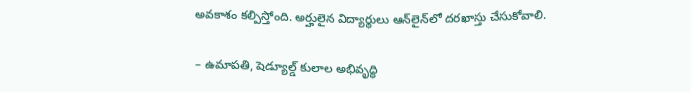అవకాశం కల్పిస్తోంది. అర్హులైన విద్యార్థులు ఆన్‌లైన్‌లో దరఖాస్తు చేసుకోవాలి.

– ఉమాపతి, షెడ్యూల్డ్‌ కులాల అభివృద్ధి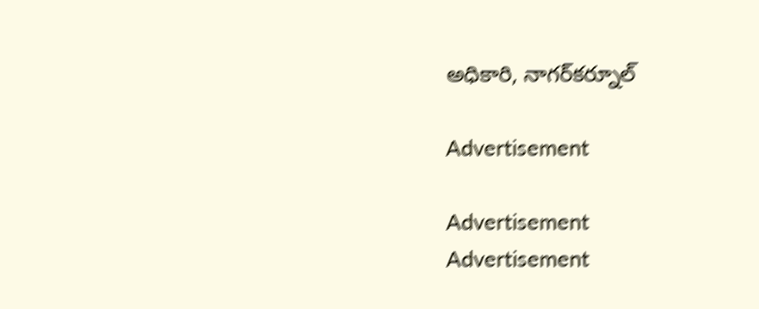అధికారి, నాగర్‌కర్నూల్‌

Advertisement

Advertisement
Advertisement